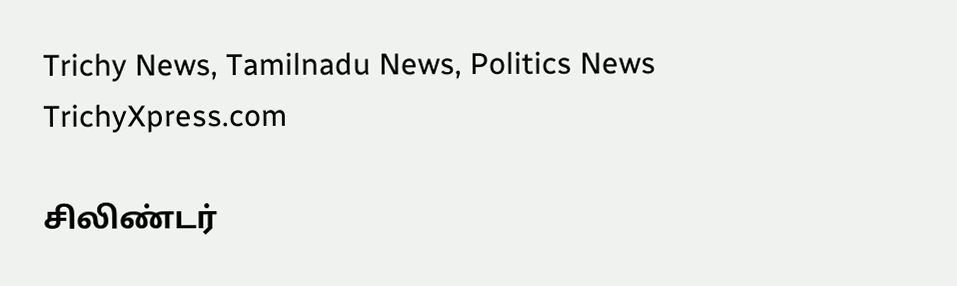Trichy News, Tamilnadu News, Politics News TrichyXpress.com

சிலிண்டர்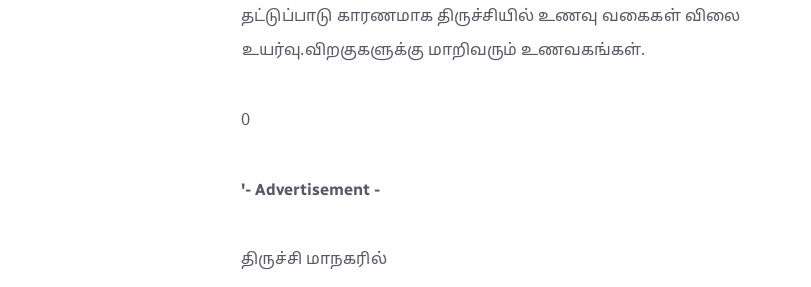தட்டுப்பாடு காரணமாக திருச்சியில் உணவு வகைகள் விலை உயர்வு.விறகுகளுக்கு மாறிவரும் உணவகங்கள்.

0

'- Advertisement -

திருச்சி மாநகரில்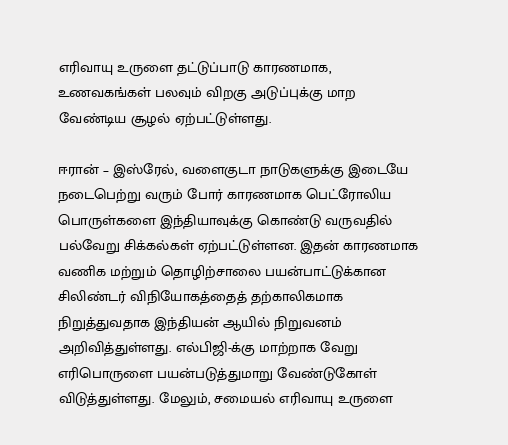எரிவாயு உருளை தட்டுப்பாடு காரணமாக, உணவகங்கள் பலவும் விறகு அடுப்புக்கு மாற வேண்டிய சூழல் ஏற்பட்டுள்ளது.

ஈரான் – இஸ்ரேல், வளைகுடா நாடுகளுக்கு இடையே நடைபெற்று வரும் போர் காரணமாக பெட்ரோலிய பொருள்களை இந்தியாவுக்கு கொண்டு வருவதில் பல்வேறு சிக்கல்கள் ஏற்பட்டுள்ளன. இதன் காரணமாக வணிக மற்றும் தொழிற்சாலை பயன்பாட்டுக்கான சிலிண்டர் விநியோகத்தைத் தற்காலிகமாக நிறுத்துவதாக இந்தியன் ஆயில் நிறுவனம் அறிவித்துள்ளது. எல்பிஜி-க்கு மாற்றாக வேறு எரிபொருளை பயன்படுத்துமாறு வேண்டுகோள் விடுத்துள்ளது. மேலும், சமையல் எரிவாயு உருளை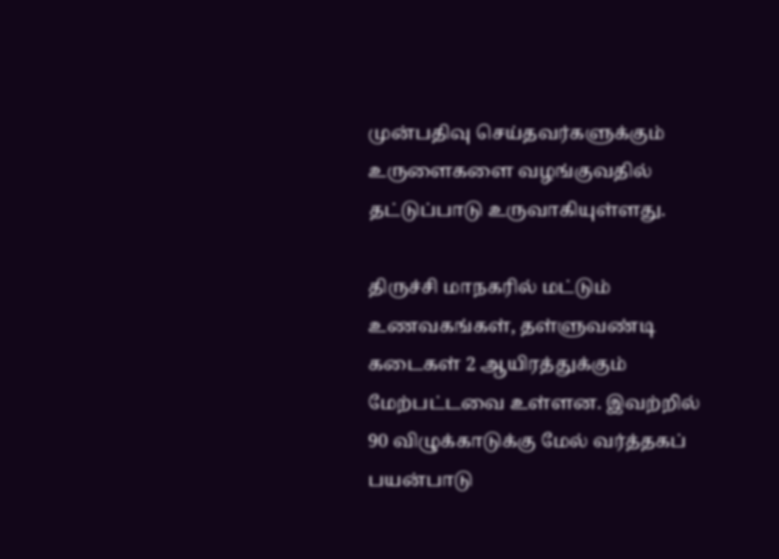முன்பதிவு செய்தவர்களுக்கும் உருளைகளை வழங்குவதில் தட்டுப்பாடு உருவாகியுள்ளது.

திருச்சி மாநகரில் மட்டும் உணவகங்கள், தள்ளுவண்டி கடைகள் 2 ஆயிரத்துக்கும் மேற்பட்டவை உள்ளன. இவற்றில் 90 விழுக்காடுக்கு மேல் வர்த்தகப் பயன்பாடு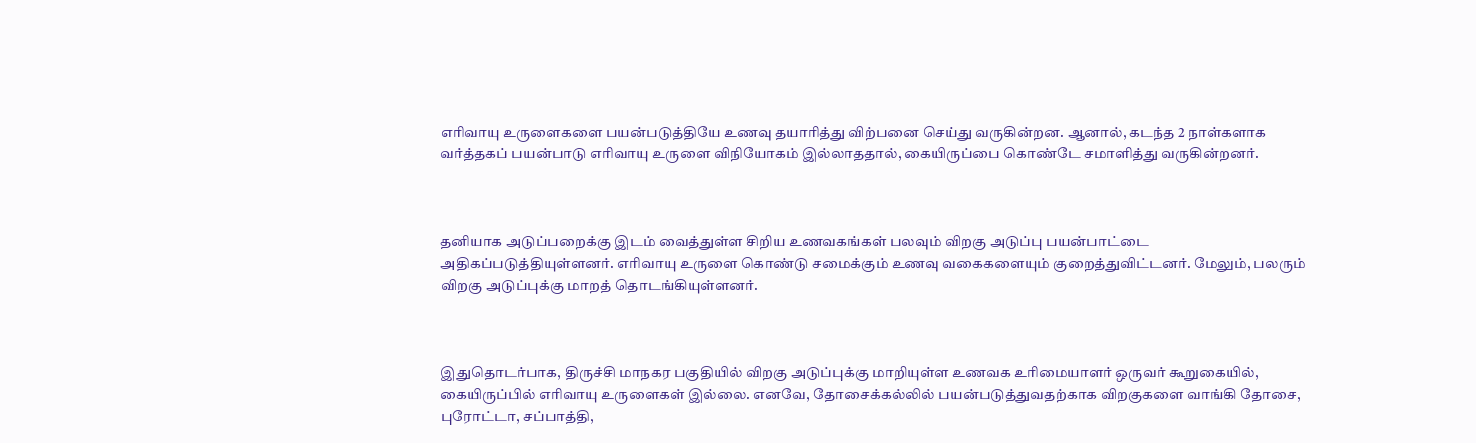எரிவாயு உருளைகளை பயன்படுத்தியே உணவு தயாரித்து விற்பனை செய்து வருகின்றன. ஆனால், கடந்த 2 நாள்களாக வர்த்தகப் பயன்பாடு எரிவாயு உருளை விநியோகம் இல்லாததால், கையிருப்பை கொண்டே சமாளித்து வருகின்றனர்.



தனியாக அடுப்பறைக்கு இடம் வைத்துள்ள சிறிய உணவகங்கள் பலவும் விறகு அடுப்பு பயன்பாட்டை அதிகப்படுத்தியுள்ளனர். எரிவாயு உருளை கொண்டு சமைக்கும் உணவு வகைகளையும் குறைத்துவிட்டனர். மேலும், பலரும் விறகு அடுப்புக்கு மாறத் தொடங்கியுள்ளனர்.



இதுதொடர்பாக, திருச்சி மாநகர பகுதியில் விறகு அடுப்புக்கு மாறியுள்ள உணவக உரிமையாளர் ஒருவர் கூறுகையில், கையிருப்பில் எரிவாயு உருளைகள் இல்லை. எனவே, தோசைக்கல்லில் பயன்படுத்துவதற்காக விறகுகளை வாங்கி தோசை, புரோட்டா, சப்பாத்தி,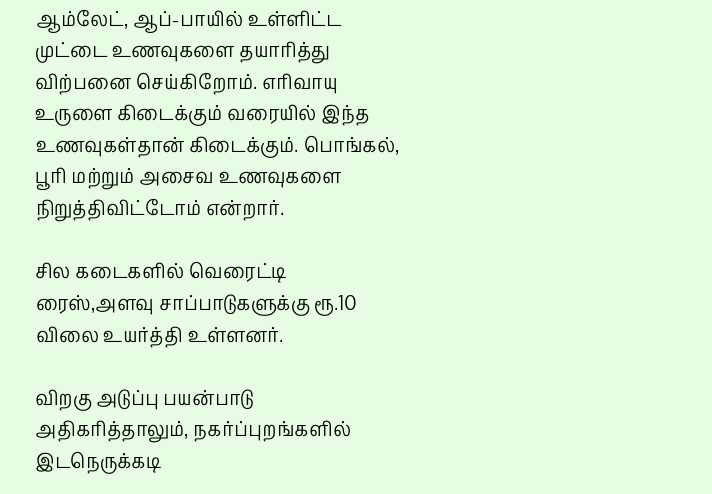ஆம்லேட், ஆப்-பாயில் உள்ளிட்ட முட்டை உணவுகளை தயாரித்து விற்பனை செய்கிறோம். எரிவாயு உருளை கிடைக்கும் வரையில் இந்த உணவுகள்தான் கிடைக்கும். பொங்கல், பூரி மற்றும் அசைவ உணவுகளை நிறுத்திவிட்டோம் என்றார்.

சில கடைகளில் வெரைட்டி ரைஸ்,அளவு சாப்பாடுகளுக்கு ரூ.10 விலை உயர்த்தி உள்ளனர்.

விறகு அடுப்பு பயன்பாடு அதிகரித்தாலும், நகர்ப்புறங்களில் இடநெருக்கடி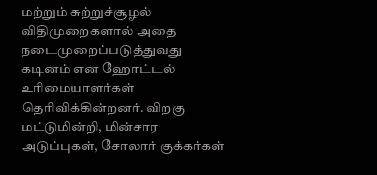மற்றும் சுற்றுச்சூழல் விதிமுறைகளால் அதை நடைமுறைப்படுத்துவது கடினம் என ஹோட்டல் உரிமையாளர்கள் தெரிவிக்கின்றனர். விறகு மட்டுமின்றி, மின்சார அடுப்புகள், சோலார் குக்கர்கள்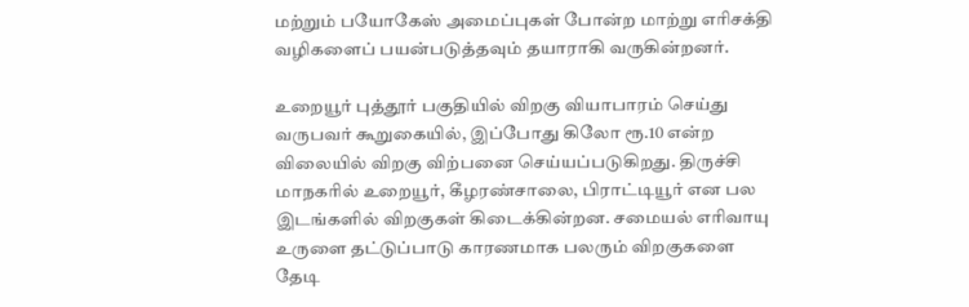மற்றும் பயோகேஸ் அமைப்புகள் போன்ற மாற்று எரிசக்தி வழிகளைப் பயன்படுத்தவும் தயாராகி வருகின்றனர்.

உறையூர் புத்தூர் பகுதியில் விறகு வியாபாரம் செய்து வருபவர் கூறுகையில், இப்போது கிலோ ரூ.10 என்ற விலையில் விறகு விற்பனை செய்யப்படுகிறது. திருச்சி மாநகரில் உறையூர், கீழரண்சாலை, பிராட்டியூர் என பல இடங்களில் விறகுகள் கிடைக்கின்றன. சமையல் எரிவாயு உருளை தட்டுப்பாடு காரணமாக பலரும் விறகுகளை தேடி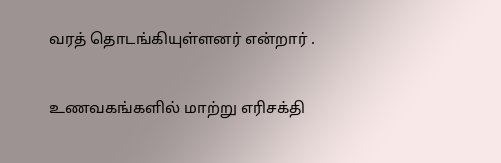வரத் தொடங்கியுள்ளனர் என்றார் .

உணவகங்களில் மாற்று எரிசக்தி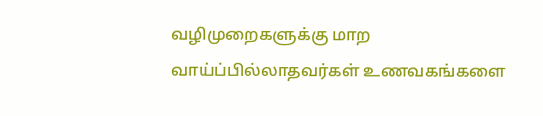வழிமுறைகளுக்கு மாற வாய்ப்பில்லாதவர்கள் உணவகங்களை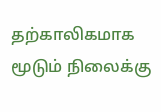தற்காலிகமாக மூடும் நிலைக்கு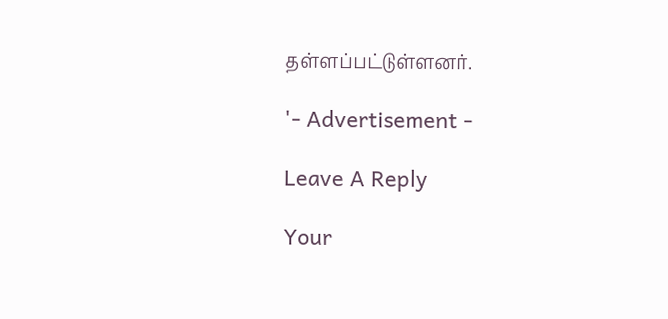தள்ளப்பட்டுள்ளனர்.

'- Advertisement -

Leave A Reply

Your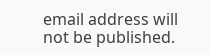email address will not be published.